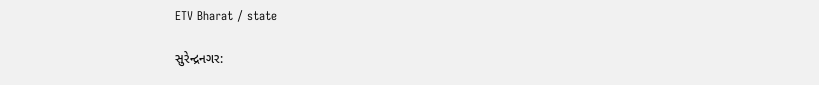ETV Bharat / state

સુરેન્દ્રનગર: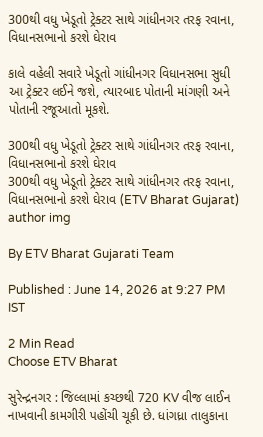300થી વધુ ખેડૂતો ટ્રેક્ટર સાથે ગાંધીનગર તરફ રવાના, વિધાનસભાનો કરશે ઘેરાવ

કાલે વહેલી સવારે ખેડૂતો ગાંધીનગર વિધાનસભા સુધી આ ટ્રેક્ટર લઈને જશે, ત્યારબાદ પોતાની માંગણી અને પોતાની રજૂઆતો મૂકશે.

300થી વધુ ખેડૂતો ટ્રેક્ટર સાથે ગાંધીનગર તરફ રવાના,  વિધાનસભાનો કરશે ઘેરાવ
300થી વધુ ખેડૂતો ટ્રેક્ટર સાથે ગાંધીનગર તરફ રવાના, વિધાનસભાનો કરશે ઘેરાવ (ETV Bharat Gujarat)
author img

By ETV Bharat Gujarati Team

Published : June 14, 2026 at 9:27 PM IST

2 Min Read
Choose ETV Bharat

સુરેન્દ્રનગર : જિલ્લામાં કચ્છથી 720 KV વીજ લાઈન નાખવાની કામગીરી પહોંચી ચૂકી છે. ધાંગધ્રા તાલુકાના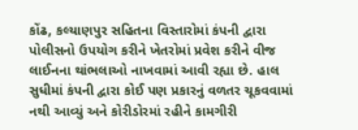કોંઢ, કલ્યાણપુર સહિતના વિસ્તારોમાં કંપની દ્વારા પોલીસનો ઉપયોગ કરીને ખેતરોમાં પ્રવેશ કરીને વીજ લાઈનના થાંભલાઓ નાખવામાં આવી રહ્યા છે. હાલ સુધીમાં કંપની દ્વારા કોઈ પણ પ્રકારનું વળતર ચૂકવવામાં નથી આવ્યું અને કોરીડોરમાં રહીને કામગીરી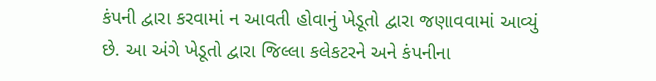કંપની દ્વારા કરવામાં ન આવતી હોવાનું ખેડૂતો દ્વારા જણાવવામાં આવ્યું છે. આ અંગે ખેડૂતો દ્વારા જિલ્લા કલેકટરને અને કંપનીના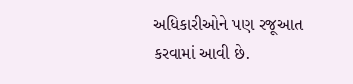અધિકારીઓને પણ રજૂઆત કરવામાં આવી છે.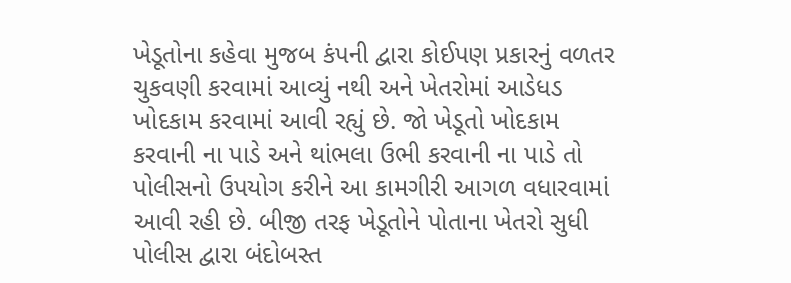ખેડૂતોના કહેવા મુજબ કંપની દ્વારા કોઈપણ પ્રકારનું વળતર ચુકવણી કરવામાં આવ્યું નથી અને ખેતરોમાં આડેધડ ખોદકામ કરવામાં આવી રહ્યું છે. જો ખેડૂતો ખોદકામ કરવાની ના પાડે અને થાંભલા ઉભી કરવાની ના પાડે તો પોલીસનો ઉપયોગ કરીને આ કામગીરી આગળ વધારવામાં આવી રહી છે. બીજી તરફ ખેડૂતોને પોતાના ખેતરો સુધી પોલીસ દ્વારા બંદોબસ્ત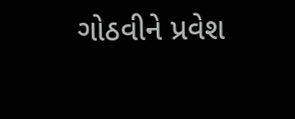ગોઠવીને પ્રવેશ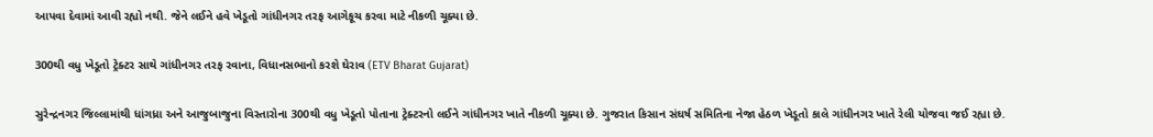આપવા દેવામાં આવી રહ્યો નથી. જેને લઈને હવે ખેડૂતો ગાંધીનગર તરફ આગેકૂચ કરવા માટે નીકળી ચૂક્યા છે.

300થી વધુ ખેડૂતો ટ્રેક્ટર સાથે ગાંધીનગર તરફ રવાના, વિધાનસભાનો કરશે ઘેરાવ (ETV Bharat Gujarat)

સુરેન્દ્રનગર જિલ્લામાંથી ધાંગધ્રા અને આજુબાજુના વિસ્તારોના 300થી વધુ ખેડૂતો પોતાના ટ્રેક્ટરનો લઈને ગાંધીનગર ખાતે નીકળી ચૂક્યા છે. ગુજરાત કિસાન સંઘર્ષ સમિતિના નેજા હેઠળ ખેડૂતો કાલે ગાંધીનગર ખાતે રેલી યોજવા જઈ રહ્યા છે.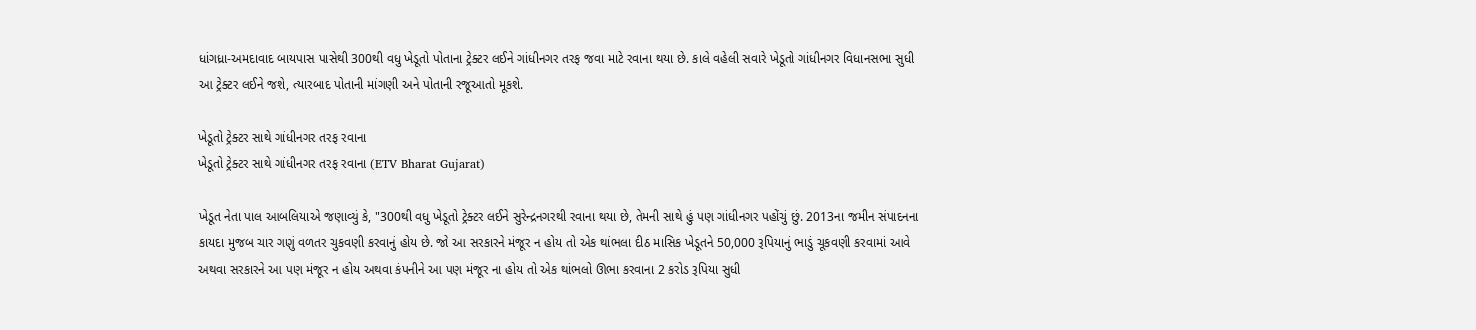ધાંગધ્રા-અમદાવાદ બાયપાસ પાસેથી 300થી વધુ ખેડૂતો પોતાના ટ્રેક્ટર લઈને ગાંધીનગર તરફ જવા માટે રવાના થયા છે. કાલે વહેલી સવારે ખેડૂતો ગાંધીનગર વિધાનસભા સુધી આ ટ્રેક્ટર લઈને જશે, ત્યારબાદ પોતાની માંગણી અને પોતાની રજૂઆતો મૂકશે.

ખેડૂતો ટ્રેક્ટર સાથે ગાંધીનગર તરફ રવાના
ખેડૂતો ટ્રેક્ટર સાથે ગાંધીનગર તરફ રવાના (ETV Bharat Gujarat)

ખેડૂત નેતા પાલ આબલિયાએ જણાવ્યું કે, "300થી વધુ ખેડૂતો ટ્રેક્ટર લઈને સુરેન્દ્રનગરથી રવાના થયા છે, તેમની સાથે હું પણ ગાંધીનગર પહોંચું છું. 2013ના જમીન સંપાદનના કાયદા મુજબ ચાર ગણું વળતર ચુકવણી કરવાનું હોય છે. જો આ સરકારને મંજૂર ન હોય તો એક થાંભલા દીઠ માસિક ખેડૂતને 50,000 રૂપિયાનું ભાડું ચૂકવણી કરવામાં આવે અથવા સરકારને આ પણ મંજૂર ન હોય અથવા કંપનીને આ પણ મંજૂર ના હોય તો એક થાંભલો ઊભા કરવાના 2 કરોડ રૂપિયા સુધી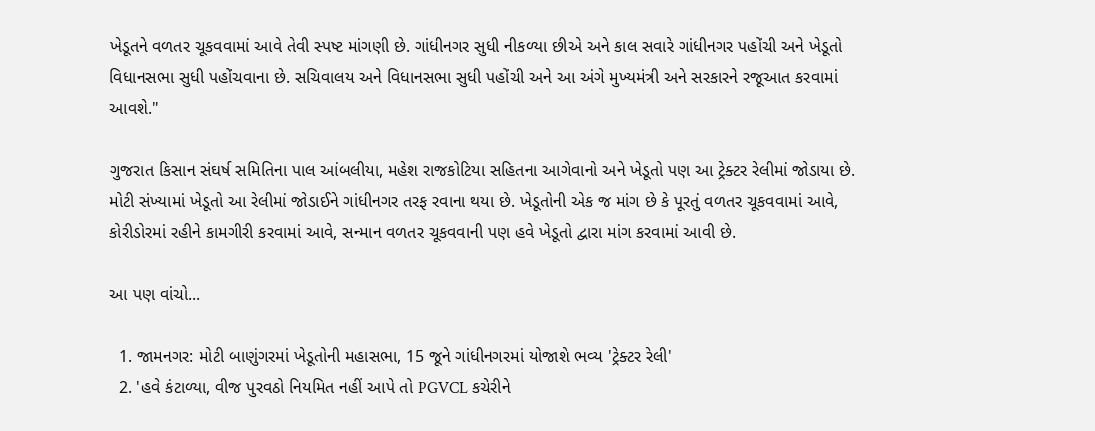ખેડૂતને વળતર ચૂકવવામાં આવે તેવી સ્પષ્ટ માંગણી છે. ગાંધીનગર સુધી નીકળ્યા છીએ અને કાલ સવારે ગાંધીનગર પહોંચી અને ખેડૂતો વિધાનસભા સુધી પહોંચવાના છે. સચિવાલય અને વિધાનસભા સુધી પહોંચી અને આ અંગે મુખ્યમંત્રી અને સરકારને રજૂઆત કરવામાં આવશે."

ગુજરાત કિસાન સંઘર્ષ સમિતિના પાલ આંબલીયા, મહેશ રાજકોટિયા સહિતના આગેવાનો અને ખેડૂતો પણ આ ટ્રેક્ટર રેલીમાં જોડાયા છે. મોટી સંખ્યામાં ખેડૂતો આ રેલીમાં જોડાઈને ગાંધીનગર તરફ રવાના થયા છે. ખેડૂતોની એક જ માંગ છે કે પૂરતું વળતર ચૂકવવામાં આવે, કોરીડોરમાં રહીને કામગીરી કરવામાં આવે, સન્માન વળતર ચૂકવવાની પણ હવે ખેડૂતો દ્વારા માંગ કરવામાં આવી છે.

આ પણ વાંચો...

  1. જામનગર: મોટી બાણુંગરમાં ખેડૂતોની મહાસભા, 15 જૂને ગાંધીનગરમાં યોજાશે ભવ્ય 'ટ્રેક્ટર રેલી'
  2. 'હવે કંટાળ્યા, વીજ પુરવઠો નિયમિત નહીં આપે તો PGVCL કચેરીને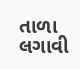તાળા લગાવી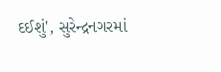દઈશું', સુરેન્દ્રનગરમાં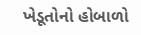ખેડૂતોનો હોબાળો